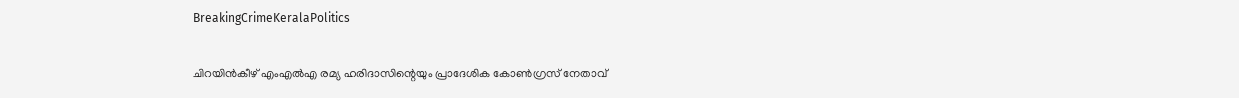BreakingCrimeKeralaPolitics

ചിറയിന്‍കീഴ് എംഎല്‍എ രമ്യ ഹരിദാസിന്റെയും പ്രാദേശിക കോണ്‍ഗ്രസ് നേതാവ്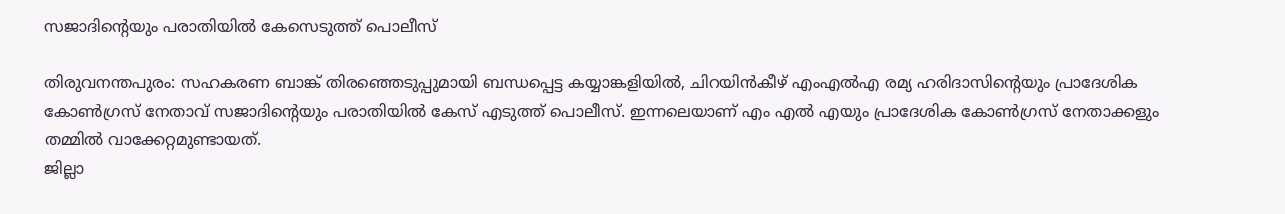സജാദിന്റെയും പരാതിയില്‍ കേസെടുത്ത് പൊലീസ്

തിരുവനന്തപുരം: സഹകരണ ബാങ്ക് തിരഞ്ഞെടുപ്പുമായി ബന്ധപ്പെട്ട കയ്യാങ്കളിയില്‍, ചിറയിന്‍കീഴ് എംഎല്‍എ രമ്യ ഹരിദാസിന്റെയും പ്രാദേശിക കോണ്‍ഗ്രസ് നേതാവ് സജാദിന്റെയും പരാതിയില്‍ കേസ് എടുത്ത് പൊലീസ്. ഇന്നലെയാണ് എം എൽ എയും പ്രാദേശിക കോണ്‍ഗ്രസ് നേതാക്കളും തമ്മില്‍ വാക്കേറ്റമുണ്ടായത്.
ജില്ലാ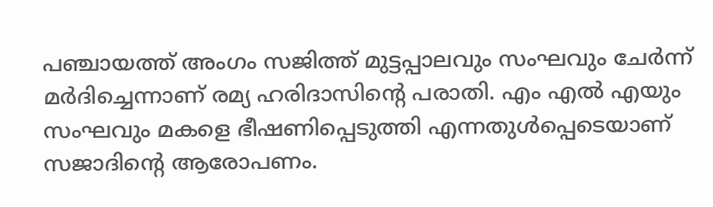പഞ്ചായത്ത് അംഗം സജിത്ത് മുട്ടപ്പാലവും സംഘവും ചേര്‍ന്ന് മര്‍ദിച്ചെന്നാണ് രമ്യ ഹരിദാസിന്റെ പരാതി. എം എൽ എയും സംഘവും മകളെ ഭീഷണിപ്പെടുത്തി എന്നതുള്‍പ്പെടെയാണ് സജാദിന്റെ ആരോപണം.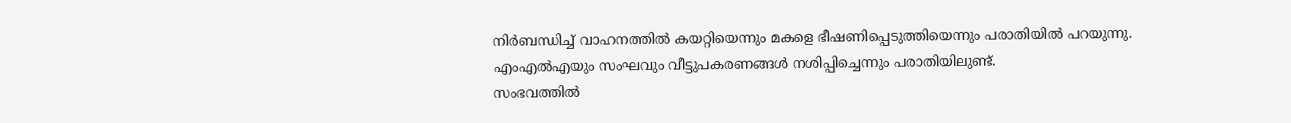നിര്‍ബന്ധിച്ച് വാഹനത്തില്‍ കയറ്റിയെന്നും മകളെ ഭീഷണിപ്പെടുത്തിയെന്നും പരാതിയില്‍ പറയുന്നു. എംഎല്‍എയും സംഘവും വീട്ടുപകരണങ്ങള്‍ നശിപ്പിച്ചെന്നും പരാതിയിലുണ്ട്.
സംഭവത്തില്‍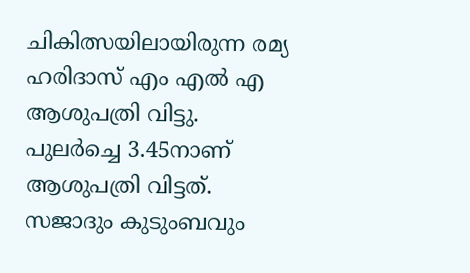ചികിത്സയിലായിരുന്ന രമ്യ ഹരിദാസ് എം എൽ എ ആശുപത്രി വിട്ടു. പുലര്‍ച്ചെ 3.45നാണ് ആശുപത്രി വിട്ടത്. സജാദും കുടുംബവും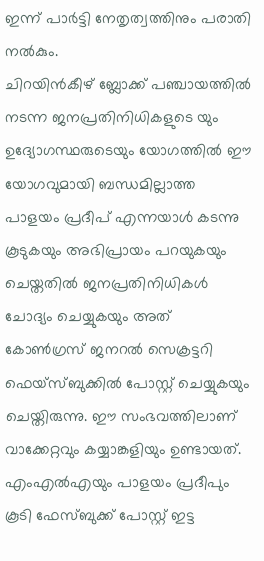ഇന്ന് പാര്‍ട്ടി നേതൃത്വത്തിനും പരാതി നല്‍കും.
ചിറയിന്‍കീഴ് ബ്ലോക്ക് പഞ്ചായത്തില്‍ നടന്ന ജനപ്രതിനിധികളുടെ യും ഉദ്യോഗസ്ഥരുടെയും യോഗത്തില്‍ ഈ യോഗവുമായി ബന്ധമില്ലാത്ത പാളയം പ്രദീപ് എന്നയാള്‍ കടന്നു കൂടുകയും അഭിപ്രായം പറയുകയും ചെയ്തതില്‍ ജനപ്രതിനിധികള്‍ ചോദ്യം ചെയ്യുകയും അത് കോണ്‍ഗ്രസ് ജനറല്‍ സെക്രട്ടറി ഫെയ്‌സ്ബുക്കില്‍ പോസ്റ്റ് ചെയ്യുകയും ചെയ്തിരുന്നു. ഈ സംഭവത്തിലാണ് വാക്കേറ്റവും കയ്യാങ്കളിയും ഉണ്ടായത്. എംഎല്‍എയും പാളയം പ്രദീപും കൂടി ഫേസ്ബുക്ക് പോസ്റ്റ് ഇട്ട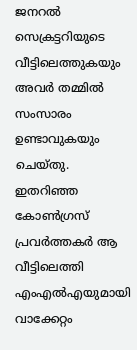ജനറല്‍ സെക്രട്ടറിയുടെ വീട്ടിലെത്തുകയും അവര്‍ തമ്മില്‍ സംസാരം ഉണ്ടാവുകയും ചെയ്തു.
ഇതറിഞ്ഞ കോണ്‍ഗ്രസ് പ്രവര്‍ത്തകര്‍ ആ വീട്ടിലെത്തി എംഎല്‍എയുമായി വാക്കേറ്റം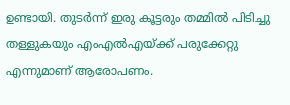ഉണ്ടായി. തുടര്‍ന്ന് ഇരു കൂട്ടരും തമ്മില്‍ പിടിച്ചു തള്ളുകയും എംഎല്‍എയ്ക്ക് പരുക്കേറ്റു എന്നുമാണ് ആരോപണം.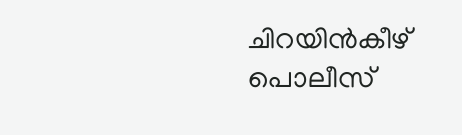ചിറയിന്‍കീഴ് പൊലീസ്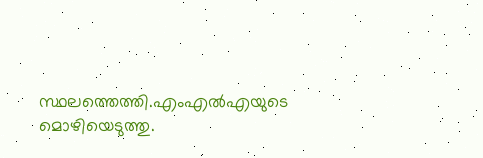സ്ഥലത്തെത്തി.എംഎല്‍എയുടെ മൊഴിയെടുത്തു.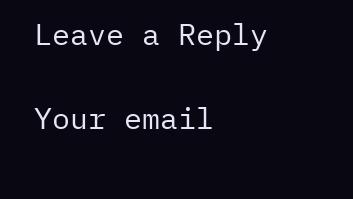Leave a Reply

Your email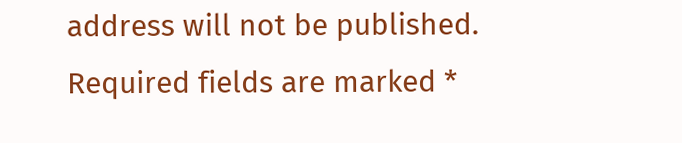address will not be published. Required fields are marked *